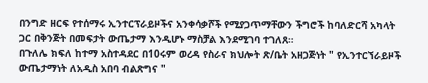በንግድ ዘርፍ የተሰማሩ ኢንተርፕራይዞችና አንቀሳቃሾች የሚያጋጥማቸውን ችግሮች ከባለድርሻ አካላት ጋር በቅንጅት በመፍታት ውጤታማ እንዲሆኑ ማስቻል እንደሚገባ ተገለጸ።
በጉለሌ ክፍለ ከተማ አስተዳደር በ10ሩም ወረዳ የስራና ክህሎት ጽ/ቤት አዘጋጅነት " የኢንተርኘራይዞች ውጤታማነት ለአዲስ አበባ ብልጽግና "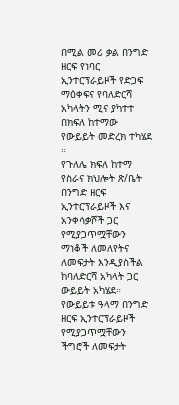በሚል መሪ ቃል በንግድ ዘርፍ የነባር ኢንተርፕራይዞች የድጋፍ ማዕቀፍና የባለድርሻ አካላትን ሚና ያካተተ በክፍለ ከተማው የውይይት መድረክ ተካሄደ ።
የጉለሌ ክፍለ ከተማ የስራና ክህሎት ጽ/ቤት በንግድ ዘርፍ ኢንተርፕራይዞች እና አንቀሳቃሾች ጋር የሚያጋጥሟቸውን ማነቆች ለመለየትና ለመፍታት እንዲያስችል ከባለድርሻ አካላት ጋር ውይይት አካሄደ።
የውይይቱ ዓላማ በንግድ ዘርፍ ኢንተርፕራይዞች የሚያጋጥሟቸውን ችግሮች ለመፍታት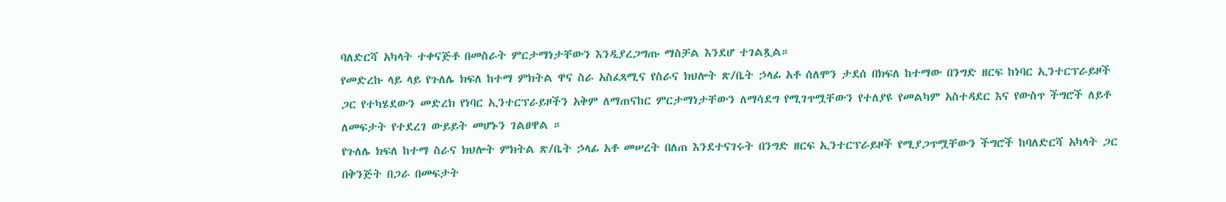ባለድርሻ አካላት ተቀናጅቶ በመስራት ምርታማነታቸውን እንዲያረጋግጡ ማስቻል እንደሆ ተገልጿል።
የመድረኩ ላይ ላይ የጉለሌ ክፍለ ከተማ ምክትል ዋና ስራ አስፈጻሚና የስራና ክህሎት ጽ/ቤት ኃላፊ አቶ ሰለሞን ታደሰ በክፍለ ከተማው በንግድ ዘርፍ ከነባር ኢንተርፕራይዞች ጋር የተካሄደውን መድረክ የነባር ኢንተርፕራይዞችን አቅም ለማጠናከር ምርታማነታቸውን ለማሳደግ የሚገጥሟቸውን የተለያዩ የመልካም አስተዳደር እና የውስጥ ችግሮች ለይቶ ለመፍታት የተደረገ ውይይት መሆኑን ገልፀዋል ።
የጉለሌ ክፍለ ከተማ ስራና ክህሎት ምክትል ጽ/ቤት ኃላፊ አቶ መሠረት በለጠ እንደተናገሩት በንግድ ዘርፍ ኢንተርፕራይዞች የሚያጋጥሟቸውን ችግሮች ከባለድርሻ አካላት ጋር በቅንጅት በጋራ በመፍታት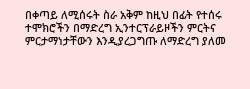በቀጣይ ለሚሰሩት ስራ አቅም ከዚህ በፊት የተሰሩ ተሞክሮችን በማድረግ ኢንተርፕራይዞችን ምርትና ምርታማነታቸውን እንዲያረጋግጡ ለማድረግ ያለመ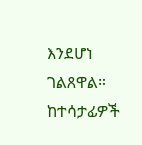እንደሆነ ገልጸዋል።
ከተሳታፊዎች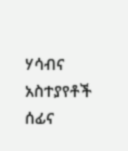ሃሳብና አስተያየቶች ሰፊና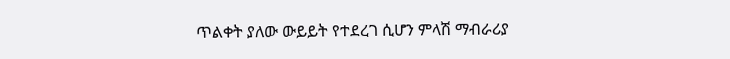ጥልቀት ያለው ውይይት የተደረገ ሲሆን ምላሽ ማብራሪያ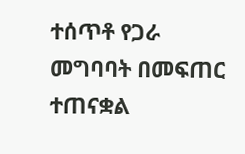ተሰጥቶ የጋራ መግባባት በመፍጠር ተጠናቋል